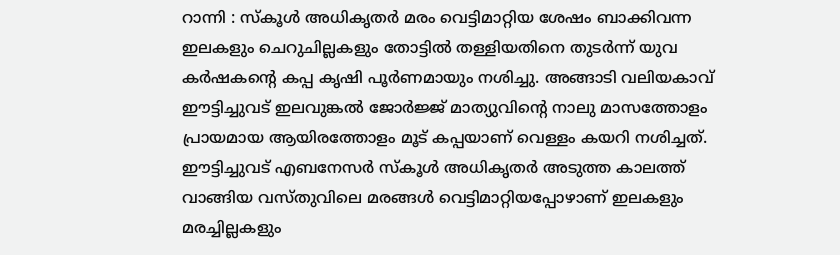റാന്നി : സ്കൂൾ അധികൃതർ മരം വെട്ടിമാറ്റിയ ശേഷം ബാക്കിവന്ന ഇലകളും ചെറുചില്ലകളും തോട്ടിൽ തള്ളിയതിനെ തുടർന്ന് യുവ കർഷകന്റെ കപ്പ കൃഷി പൂർണമായും നശിച്ചു. അങ്ങാടി വലിയകാവ് ഈട്ടിച്ചുവട് ഇലവുങ്കൽ ജോർജ്ജ് മാത്യുവിന്റെ നാലു മാസത്തോളം പ്രായമായ ആയിരത്തോളം മൂട് കപ്പയാണ് വെള്ളം കയറി നശിച്ചത്. ഈട്ടിച്ചുവട് എബനേസർ സ്കൂൾ അധികൃതർ അടുത്ത കാലത്ത് വാങ്ങിയ വസ്തുവിലെ മരങ്ങൾ വെട്ടിമാറ്റിയപ്പോഴാണ് ഇലകളും മരച്ചില്ലകളും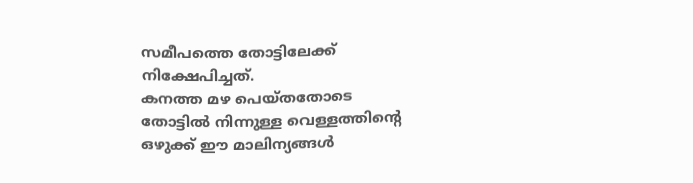സമീപത്തെ തോട്ടിലേക്ക് നിക്ഷേപിച്ചത്.
കനത്ത മഴ പെയ്തതോടെ തോട്ടിൽ നിന്നുള്ള വെള്ളത്തിന്റെ ഒഴുക്ക് ഈ മാലിന്യങ്ങൾ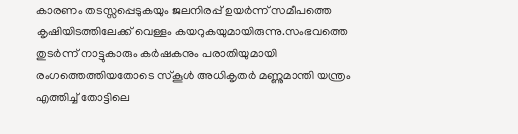കാരണം തടസ്സപ്പെടുകയും ജലനിരപ്പ് ഉയർന്ന് സമീപത്തെ കൃഷിയിടത്തിലേക്ക് വെള്ളം കയറുകയുമായിരുന്നു.സംഭവത്തെ തുടർന്ന് നാട്ടുകാരും കർഷകനും പരാതിയുമായി രംഗത്തെത്തിയതോടെ സ്കൂൾ അധികൃതർ മണ്ണുമാന്തി യന്ത്രം എത്തിച്ച് തോട്ടിലെ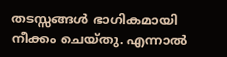തടസ്സങ്ങൾ ഭാഗികമായി നീക്കം ചെയ്തു. എന്നാൽ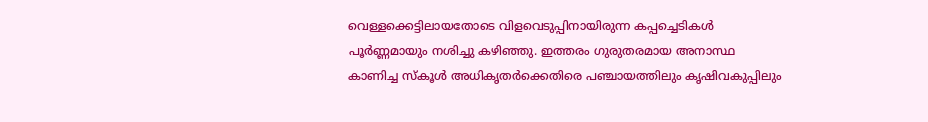വെള്ളക്കെട്ടിലായതോടെ വിളവെടുപ്പിനായിരുന്ന കപ്പച്ചെടികൾ പൂർണ്ണമായും നശിച്ചു കഴിഞ്ഞു. ഇത്തരം ഗുരുതരമായ അനാസ്ഥ കാണിച്ച സ്കൂൾ അധികൃതർക്കെതിരെ പഞ്ചായത്തിലും കൃഷിവകുപ്പിലും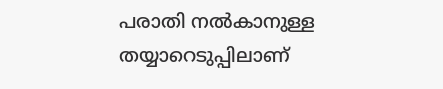പരാതി നൽകാനുള്ള തയ്യാറെടുപ്പിലാണ്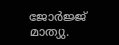ജോർജ്ജ് മാത്യു.